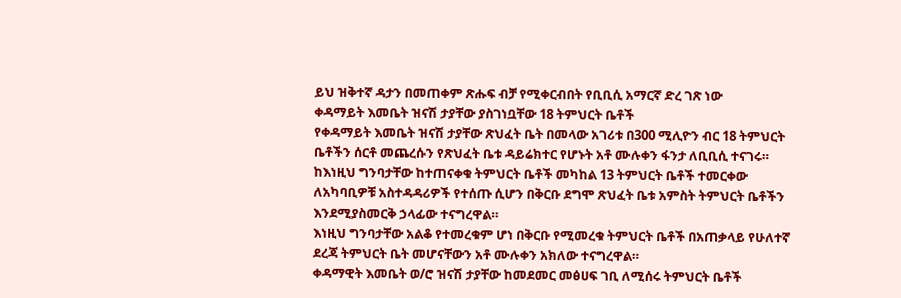ይህ ዝቅተኛ ዳታን በመጠቀም ጽሑፍ ብቻ የሚቀርብበት የቢቢሲ አማርኛ ድረ ገጽ ነው
ቀዳማይት እመቤት ዝናሽ ታያቸው ያስገነቧቸው 18 ትምህርት ቤቶች
የቀዳማይት እመቤት ዝናሽ ታያቸው ጽህፈት ቤት በመላው አገሪቱ በ300 ሚሊዮን ብር 18 ትምህርት ቤቶችን ሰርቶ መጨረሱን የጽህፈት ቤቱ ዳይሬክተር የሆኑት አቶ ሙሉቀን ፋንታ ለቢቢሲ ተናገሩ።
ከእነዚህ ግንባታቸው ከተጠናቀቁ ትምህርት ቤቶች መካከል 13 ትምህርት ቤቶች ተመርቀው ለአካባቢዎቹ አስተዳዳሪዎች የተሰጡ ሲሆን በቅርቡ ደግሞ ጽህፈት ቤቱ አምስት ትምህርት ቤቶችን እንደሚያስመርቅ ኃላፊው ተናግረዋል።
እነዚህ ግንባታቸው አልቆ የተመረቁም ሆነ በቅርቡ የሚመረቁ ትምህርት ቤቶች በአጠቃላይ የሁለተኛ ደረጃ ትምህርት ቤት መሆናቸውን አቶ ሙሉቀን አክለው ተናግረዋል።
ቀዳማዊት እመቤት ወ/ሮ ዝናሽ ታያቸው ከመደመር መፅሀፍ ገቢ ለሚሰሩ ትምህርት ቤቶች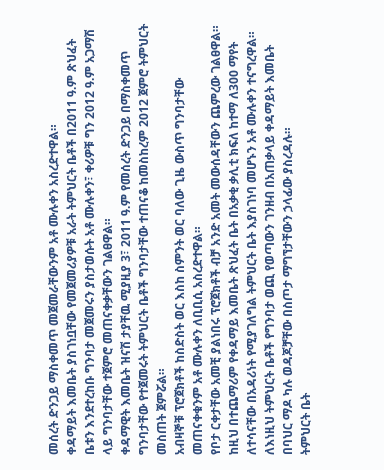መሰረት ድንጋይ ማስቀመጥ መጀመራቸውንም አቶ ሙሉቀን አስረድተዋል።
ቀዳማይት እመቤት ያስገነቧቸው የመጀመሪያዎቹ አራት ትምህርት ቤቶች በ2011 ዓ.ም ጽህፈት ቤቱን እንደተረከቡ ግንባታ መጀመሩን ያስታወሱት አቶ ሙሉቀን፣ ቀሪዎቹ ግን 2012 ዓ.ም አጋማሽ ላይ ግንባታቸው ተጀምሮ መጠናቀቃቸውን ገልፀዋል።
ቀዳማዊት እመቤት ዝናሽ ታያቸዉ ሚያዚያ 3፣ 2011 ዓ.ም የመሰረት ድንጋይ በማስቀመጥ ግንባታቸው የተጀመሩት ትምህርት ቤቶች ግንባታቸው ተጠናቆ ከመስከረም 2012 ጀምሮ ትምህርት መስጠት ጀምሯል።
አብዛኞቹ ፕሮጀክቶች ከስድስት ወር እስከ ስምንት ወር ባለው ጊዜ ውስጥ ግንባታቸው መጠናቀቁንም አቶ ሙሉቀን ለቢቢሲ አስረድተዋል።
የቦታ ርቀታቸው አመቺ ያልነበሩ ፕሮጀክቶች ብቻ አንድ አመት መውሰዳቸውን ጨምረው ገልፀዋል።
ከዚህ በተጨማሪም የቀዳማይ እመቤት ጽህፈት ቤት በአቃቂ ቃሊቲ ክፍለ ከተማ ለ300 ማየት ለተሳናቸው በአዳሪነት የሚያገለግል ትምህርት ቤት እያስገነባ መሆኑን አቶ ሙሉቀን ተናግረዋል።
ለእነዚህ ትምህርት ቤቶች የግንባታ ወጪ የወጣውን ገንዘብ በአጠቃላይ ቀዳማይት እመቤት በባህር ማዶ ካሉ ወዳጆቻቸው በስጦታ ማግኘታቸውን ኃላፊው ያስረዳሉ።
ትምህርት ቤት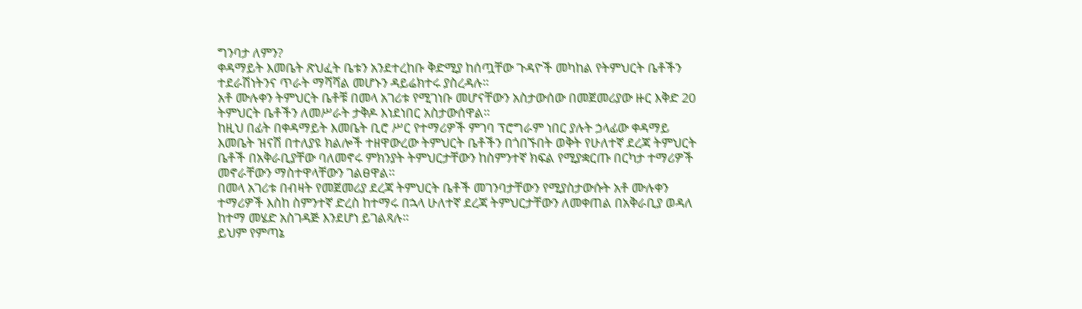ግንባታ ለምን?
ቀዳማይት እመቤት ጽህፈት ቤቱን አንደተረከቡ ቅድሚያ ከሰጧቸው ጉዳዮች መካከል የትምህርት ቤቶችን ተደራሽነትንና ጥራት ማሻሻል መሆኑን ዳይሬክተሩ ያስረዳሉ።
አቶ ሙሉቀን ትምህርት ቤቶቹ በመላ አገሪቱ የሚገነቡ መሆናቸውን አስታውሰው በመጀመሪያው ዙር እቅድ 20 ትምህርት ቤቶችን ለመሥራት ታቅዶ እነደነበር አስታውሰዋል።
ከዚህ በፊት በቀዳማይት እመቤት ቢሮ ሥር የተማሪዎች ምገባ ፕሮግራም ነበር ያሉት ኃላፊው ቀዳማይ እመቤት ዝናሽ በተለያዩ ክልሎች ተዘዋውረው ትምህርት ቤቶችን በጎበኙበት ወቅት የሁለተኛ ደረጃ ትምህርት ቤቶች በአቅራቢያቸው ባለመኖሩ ምክንያት ትምህርታቸውን ከስምንተኛ ክፍል የሚያቋርጡ በርካታ ተማሪዎች መኖራቸውን ማስተዋላቸውን ገልፀዋል።
በመላ አገሪቱ በብዛት የመጀመሪያ ደረጃ ትምህርት ቤቶች መገንባታቸውን የሚያስታውሱት አቶ ሙሉቀን ተማሪዎች እስከ ስምንተኛ ድረስ ከተማሩ በኋላ ሁለተኛ ደረጃ ትምህርታቸውን ለመቀጠል በአቅራቢያ ወዳለ ከተማ መሄድ አስገዳጅ እንደሆነ ይገልጻሉ።
ይህም የምጣኔ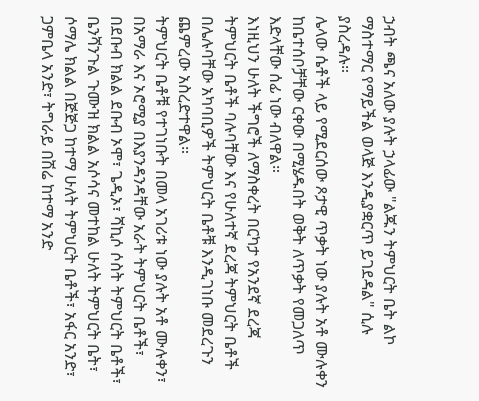ኃብት ጫና አለው ያሉት ኃላፊው "ልጁን ትምህርት ቤት ልኮ ማስተማር የማይችል ወላጅ እንዲያቋርጥ ይገደዳል" ሲሉ ያስረዳሉ።
ሌላው ሴቶች ላይ የሚደርሰው ጾታዊ ጥቃት ነው ያሉት አቶ ሙሉቀን ከቤተሰቦቻቸው ርቀው በሚሄዱበት ወቅት ለጥቃት የመጋለጥ እድላቸው ሰፊ ነው ብለዋል።
እነዚህን ሁለት ችግሮች ለማስቀረት በርካታ የአንደኛ ደረጃ ትምህርት ቤቶች ባሉባቸው እና የሁለተኛ ደረጃ ትምህርት ቤቶች በሌሉባቸው አካባቢዎች ትምህርት ቤቶቹ እንዲገነቡ መደረጉን ጨምረው አስረድተዋል።
ትምህርት ቤቶቹ የተገነቡት በመላ አገሪቱ ነው ያሉት አቶ ሙሉቀን፣ በአማራ እና ኦሮሚያ በእያንዳንዳቸው አራት ትምህርት ቤቶች፣ በደቡብ ክልል ደቡብ ኦሞ፣ ጌዲኦ፣ ሻኪሶ ሶስት ትምህርት ቤቶች፣ ቤንሻንጉል ጉሙዝ ክልል አሶሳና መተከል ሁለት ትምህርት ቤት፣ ሶማሌ ክልል በጅጅጋ ከተማ ሁለት ትምህርት ቤቶች፣ አፋር አንድ፣ ጋምቤላ አንድ፣ ትግራይ በሽሬ ከተማ አንድ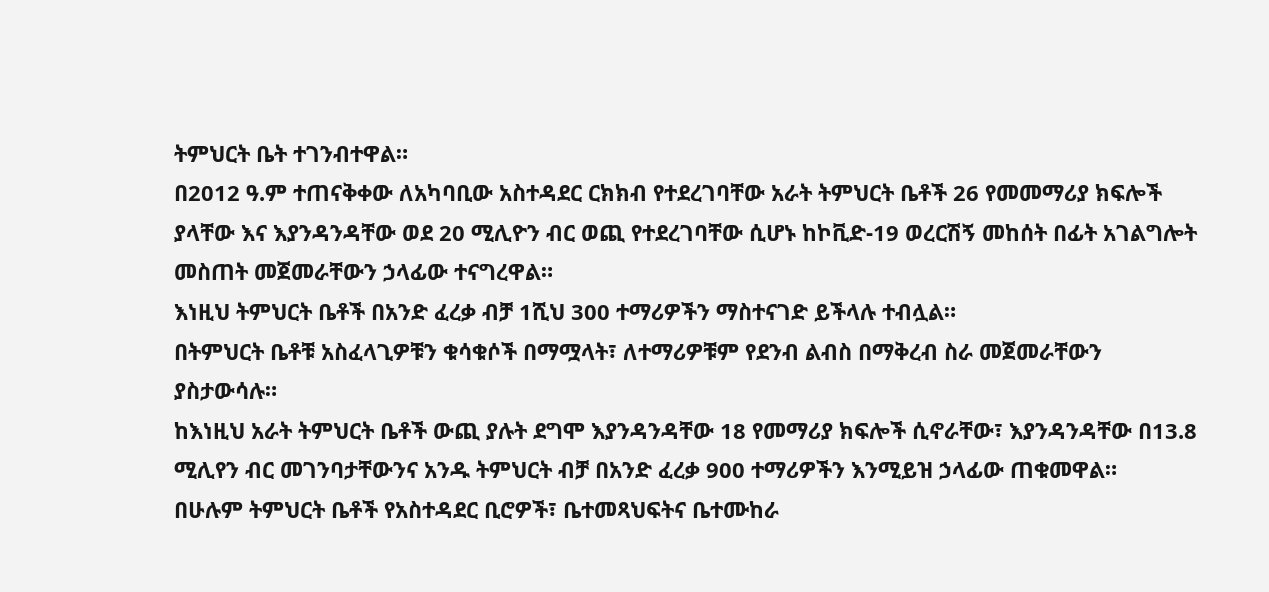ትምህርት ቤት ተገንብተዋል።
በ2012 ዓ.ም ተጠናቅቀው ለአካባቢው አስተዳደር ርክክብ የተደረገባቸው አራት ትምህርት ቤቶች 26 የመመማሪያ ክፍሎች ያላቸው እና እያንዳንዳቸው ወደ 20 ሚሊዮን ብር ወጪ የተደረገባቸው ሲሆኑ ከኮቪድ-19 ወረርሽኝ መከሰት በፊት አገልግሎት መስጠት መጀመራቸውን ኃላፊው ተናግረዋል።
እነዚህ ትምህርት ቤቶች በአንድ ፈረቃ ብቻ 1ሺህ 300 ተማሪዎችን ማስተናገድ ይችላሉ ተብሏል።
በትምህርት ቤቶቹ አስፈላጊዎቹን ቁሳቁሶች በማሟላት፣ ለተማሪዎቹም የደንብ ልብስ በማቅረብ ስራ መጀመራቸውን ያስታውሳሉ።
ከእነዚህ አራት ትምህርት ቤቶች ውጪ ያሉት ደግሞ እያንዳንዳቸው 18 የመማሪያ ክፍሎች ሲኖራቸው፣ እያንዳንዳቸው በ13.8 ሚሊየን ብር መገንባታቸውንና አንዱ ትምህርት ብቻ በአንድ ፈረቃ 900 ተማሪዎችን እንሚይዝ ኃላፊው ጠቁመዋል።
በሁሉም ትምህርት ቤቶች የአስተዳደር ቢሮዎች፣ ቤተመጻህፍትና ቤተሙከራ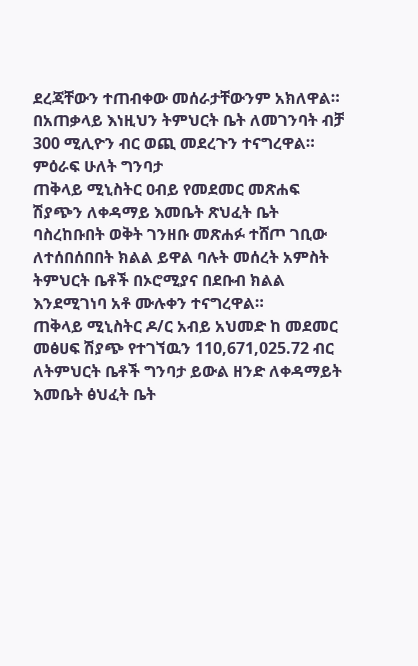ደረጃቸውን ተጠብቀው መሰራታቸውንም አክለዋል።
በአጠቃላይ እነዚህን ትምህርት ቤት ለመገንባት ብቻ 300 ሚሊዮን ብር ወጪ መደረጉን ተናግረዋል።
ምዕራፍ ሁለት ግንባታ
ጠቅላይ ሚኒስትር ዐብይ የመደመር መጽሐፍ ሽያጭን ለቀዳማይ እመቤት ጽህፈት ቤት ባስረከቡበት ወቅት ገንዘቡ መጽሐፉ ተሸጦ ገቢው ለተሰበሰበበት ክልል ይዋል ባሉት መሰረት አምስት ትምህርት ቤቶች በኦሮሚያና በደቡብ ክልል እንደሚገነባ አቶ ሙሉቀን ተናግረዋል።
ጠቅላይ ሚኒስትር ዶ/ር አብይ አህመድ ከ መደመር መፅሀፍ ሽያጭ የተገኘዉን 110,671,025.72 ብር ለትምህርት ቤቶች ግንባታ ይውል ዘንድ ለቀዳማይት እመቤት ፅህፈት ቤት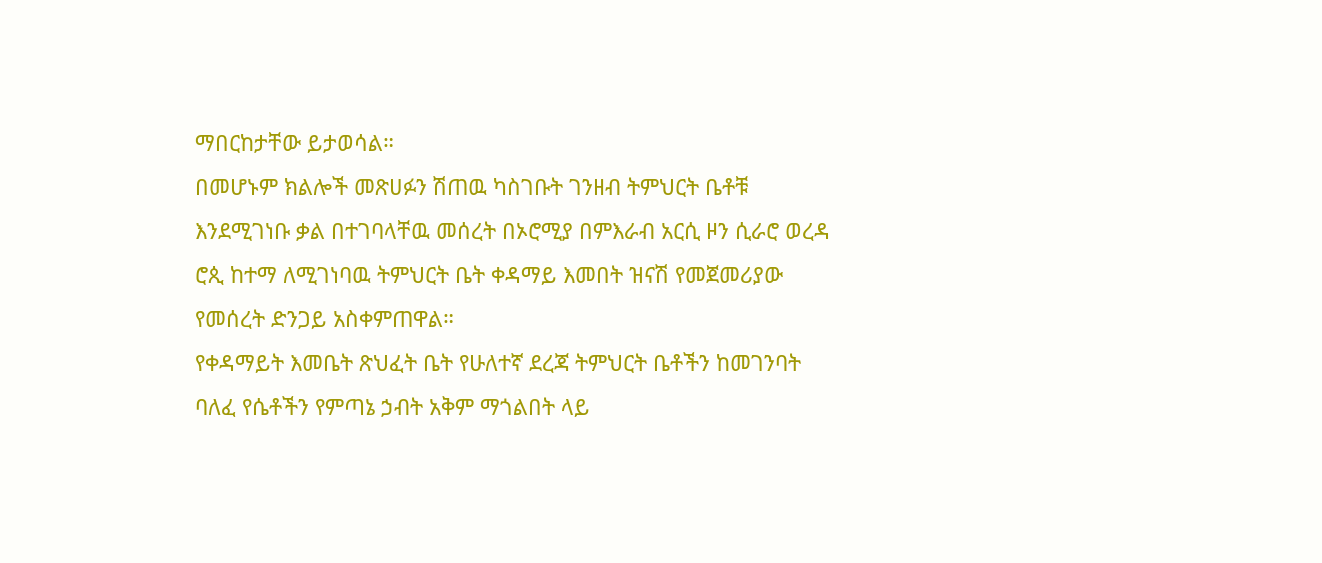ማበርከታቸው ይታወሳል።
በመሆኑም ክልሎች መጽሀፉን ሽጠዉ ካስገቡት ገንዘብ ትምህርት ቤቶቹ እንደሚገነቡ ቃል በተገባላቸዉ መሰረት በኦሮሚያ በምእራብ አርሲ ዞን ሲራሮ ወረዳ ሮጲ ከተማ ለሚገነባዉ ትምህርት ቤት ቀዳማይ እመበት ዝናሽ የመጀመሪያው የመሰረት ድንጋይ አስቀምጠዋል።
የቀዳማይት እመቤት ጽህፈት ቤት የሁለተኛ ደረጃ ትምህርት ቤቶችን ከመገንባት ባለፈ የሴቶችን የምጣኔ ኃብት አቅም ማጎልበት ላይ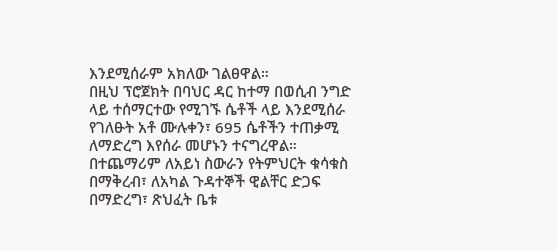እንደሚሰራም አክለው ገልፀዋል።
በዚህ ፕሮጀክት በባህር ዳር ከተማ በወሲብ ንግድ ላይ ተሰማርተው የሚገኙ ሴቶች ላይ እንደሚሰራ የገለፁት አቶ ሙሉቀን፣ 695 ሴቶችን ተጠቃሚ ለማድረግ እየሰራ መሆኑን ተናግረዋል።
በተጨማሪም ለአይነ ስውራን የትምህርት ቁሳቁስ በማቅረብ፣ ለአካል ጉዳተኞች ዊልቸር ድጋፍ በማድረግ፣ ጽህፈት ቤቱ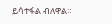ይሳተፋል ብለዋል።